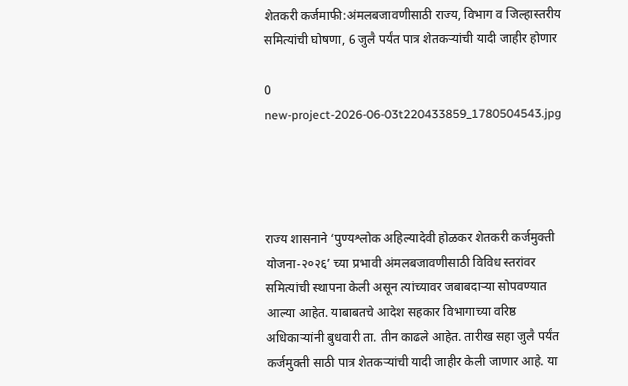शेतकरी कर्जमाफी:अंमलबजावणीसाठी राज्य, विभाग व जिल्हास्तरीय समित्यांची घोषणा, 6 जुलै पर्यंत पात्र शेतकऱ्यांची यादी जाहीर होणार

0
new-project-2026-06-03t220433859_1780504543.jpg




राज्य शासनाने ‘पुण्यश्लोक अहिल्यादेवी होळकर शेतकरी कर्जमुक्ती योजना-२०२६’ च्या प्रभावी अंमलबजावणीसाठी विविध स्तरांवर समित्यांची स्थापना केली असून त्यांच्यावर जबाबदाऱ्या सोपवण्यात आल्या आहेत. याबाबतचे आदेश सहकार विभागाच्या वरिष्ठ अधिकाऱ्यांनी बुधवारी ता. तीन काढले आहेत. तारीख सहा जुलै पर्यंत कर्जमुक्ती साठी पात्र शेतकऱ्यांची यादी जाहीर केली जाणार आहे. या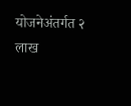योजनेअंतर्गत २ लाख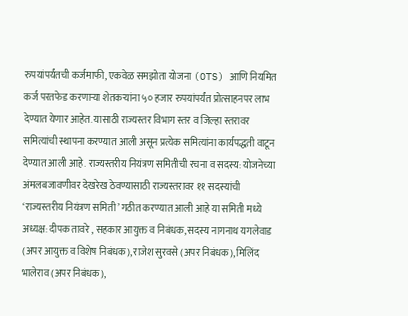रुपयांपर्यंतची कर्जमाफी, एकवेळ समझोता योजना (OTS) आणि नियमित कर्ज परतफेड करणाऱ्या शेतकऱ्यांना ५० हजार रुपयांपर्यंत प्रोत्साहनपर लाभ देण्यात येणार आहेत. यासाठी राज्यस्तर विभाग स्तर व जिल्हा स्तरावर समित्यांची स्थापना करण्यात आली असून प्रत्येक समित्यांना कार्यपद्धती वाटून देण्यात आली आहे. राज्यस्तरीय नियंत्रण समितीची रचना व सदस्य: योजनेच्या अंमलबजावणीवर देखरेख ठेवण्यासाठी राज्यस्तरावर ११ सदस्यांची ‘राज्यस्तरीय नियंत्रण समिती’ गठीत करण्यात आली आहे या समिती मध्ये अध्यक्ष: दीपक तावरे , सहकार आयुक्त व निबंधक, सदस्य नागनाथ यगलेवाड (अपर आयुक्त व विशेष निबंधक), राजेश सुरवसे (अपर निबंधक), मिलिंद भालेराव (अपर निबंधक),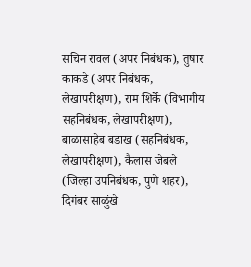सचिन रावल (अपर निबंधक), तुषार काकडे (अपर निबंधक, लेखापरीक्षण), राम शिर्के (विभागीय सहनिबंधक, लेखापरीक्षण), बाळासाहेब बडाख (सहनिबंधक, लेखापरीक्षण), कैलास जेबले (जिल्हा उपनिबंधक, पुणे शहर), दिगंबर साळुंखे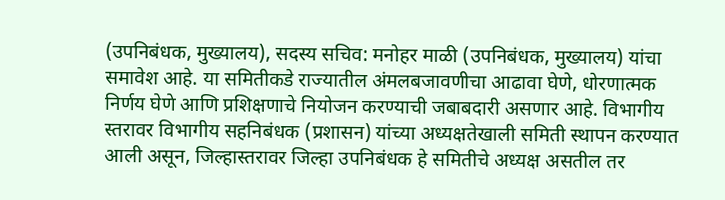(उपनिबंधक, मुख्यालय), सदस्य सचिव: मनोहर माळी (उपनिबंधक, मुख्यालय) यांचा समावेश आहे. या समितीकडे राज्यातील अंमलबजावणीचा आढावा घेणे, धोरणात्मक निर्णय घेणे आणि प्रशिक्षणाचे नियोजन करण्याची जबाबदारी असणार आहे. विभागीय स्तरावर विभागीय सहनिबंधक (प्रशासन) यांच्या अध्यक्षतेखाली समिती स्थापन करण्यात आली असून, जिल्हास्तरावर जिल्हा उपनिबंधक हे समितीचे अध्यक्ष असतील तर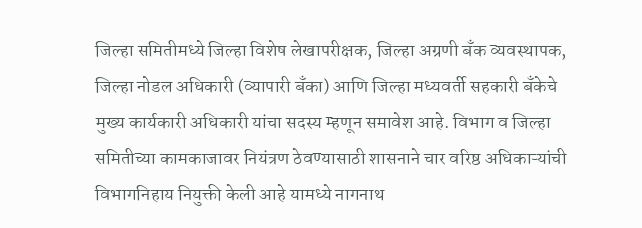जिल्हा समितीमध्ये जिल्हा विशेष लेखापरीक्षक, जिल्हा अग्रणी बँक व्यवस्थापक, जिल्हा नोडल अधिकारी (व्यापारी बँका) आणि जिल्हा मध्यवर्ती सहकारी बँकेचे मुख्य कार्यकारी अधिकारी यांचा सदस्य म्हणून समावेश आहे. विभाग व जिल्हा समितीच्या कामकाजावर नियंत्रण ठेवण्यासाठी शासनाने चार वरिष्ठ अधिकाऱ्यांची विभागनिहाय नियुक्ती केली आहे यामध्ये नागनाथ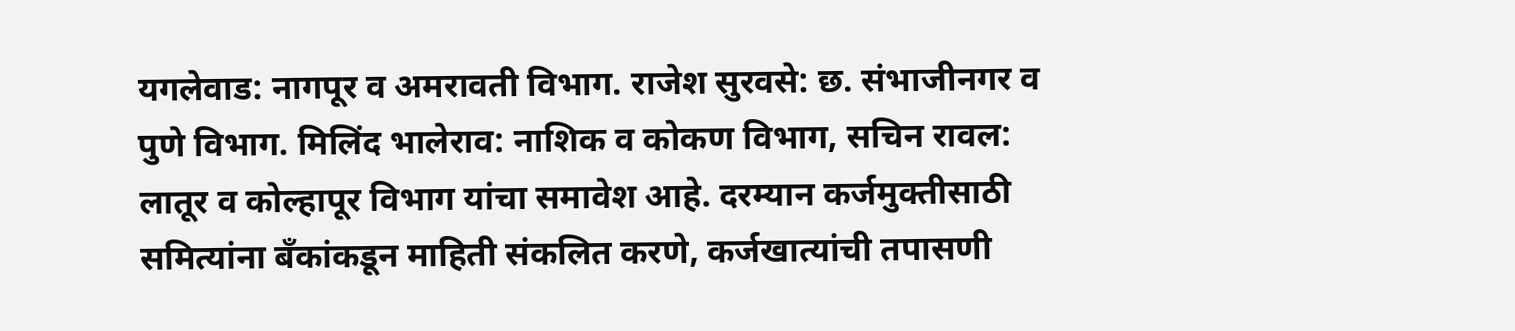यगलेवाड: नागपूर व अमरावती विभाग. राजेश सुरवसे: छ. संभाजीनगर व पुणे विभाग. मिलिंद भालेराव: नाशिक व कोकण विभाग, सचिन रावल: लातूर व कोल्हापूर विभाग यांचा समावेश आहे. दरम्यान कर्जमुक्तीसाठी समित्यांना बँकांकडून माहिती संकलित करणे, कर्जखात्यांची तपासणी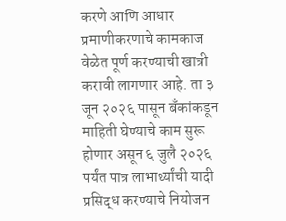करणे आणि आधार प्रमाणीकरणाचे कामकाज वेळेत पूर्ण करण्याची खात्री करावी लागणार आहे. ता ३ जून २०२६ पासून बँकांकडून माहिती घेण्याचे काम सुरू होणार असून ६ जुलै २०२६ पर्यंत पात्र लाभार्थ्यांची यादी प्रसिद्ध करण्याचे नियोजन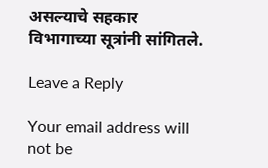असल्याचे सहकार विभागाच्या सूत्रांनी सांगितले.

Leave a Reply

Your email address will not be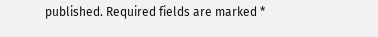published. Required fields are marked *